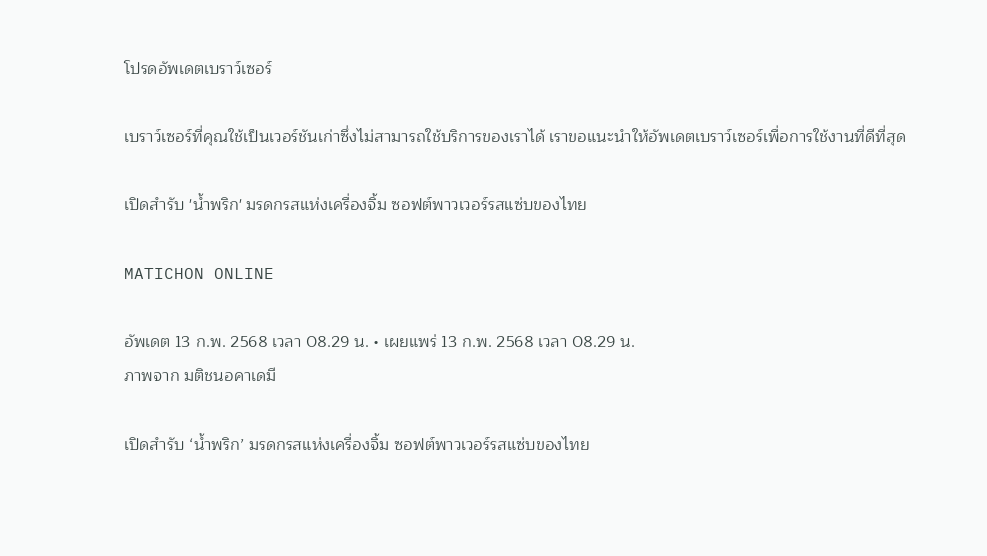โปรดอัพเดตเบราว์เซอร์

เบราว์เซอร์ที่คุณใช้เป็นเวอร์ชันเก่าซึ่งไม่สามารถใช้บริการของเราได้ เราขอแนะนำให้อัพเดตเบราว์เซอร์เพื่อการใช้งานที่ดีที่สุด

เปิดสำรับ 'น้ำพริก' มรดกรสแห่งเครื่องจิ้ม ซอฟต์พาวเวอร์รสแซ่บของไทย

MATICHON ONLINE

อัพเดต 13 ก.พ. 2568 เวลา 08.29 น. • เผยแพร่ 13 ก.พ. 2568 เวลา 08.29 น.
ภาพจาก มติชนอคาเดมี

เปิดสำรับ ‘น้ำพริก’ มรดกรสแห่งเครื่องจิ้ม ซอฟต์พาวเวอร์รสแซ่บของไทย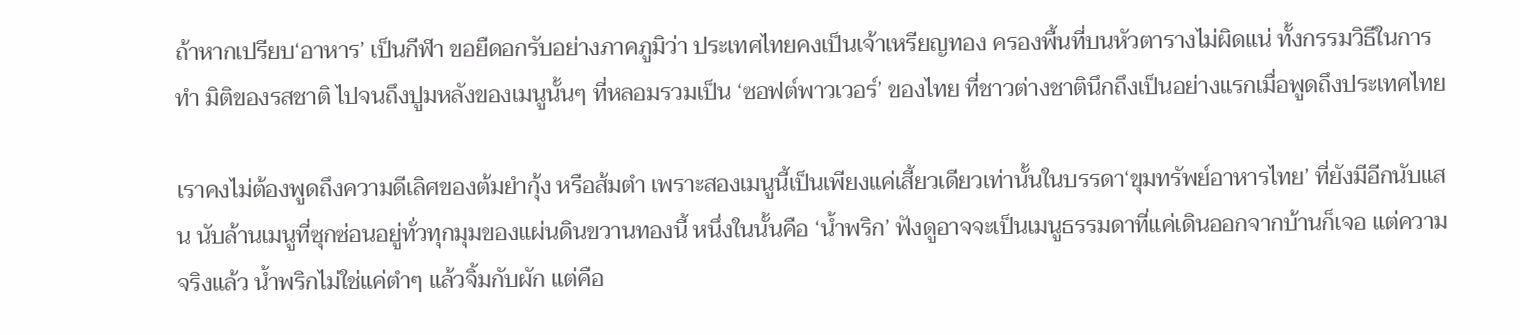ถ้าหากเปรียบ‘อาหาร’ เป็นกีฬา ขอยืดอกรับอย่างภาคภูมิว่า ประเทศไทยคงเป็นเจ้าเหรียญทอง ครองพื้นที่บนหัวตารางไม่ผิดแน่ ทั้งกรรมวิธีในการทำ มิติของรสชาติ ไปจนถึงปูมหลังของเมนูนั้นๆ ที่หลอมรวมเป็น ‘ซอฟต์พาวเวอร์’ ของไทย ที่ชาวต่างชาตินึกถึงเป็นอย่างแรกเมื่อพูดถึงประเทศไทย

เราคงไม่ต้องพูดถึงความดีเลิศของต้มยำกุ้ง หรือส้มตำ เพราะสองเมนูนี้เป็นเพียงแค่เสี้ยวเดียวเท่านั้นในบรรดา‘ขุมทรัพย์อาหารไทย’ ที่ยังมีอีกนับแสน นับล้านเมนูที่ซุกซ่อนอยู่ทั่วทุกมุมของแผ่นดินขวานทองนี้ หนึ่งในนั้นคือ ‘น้ำพริก’ ฟังดูอาจจะเป็นเมนูธรรมดาที่แค่เดินออกจากบ้านก็เจอ แต่ความจริงแล้ว น้ำพริกไม่ใช่แค่ตำๆ แล้วจิ้มกับผัก แต่คือ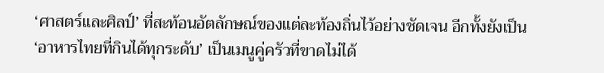‘ศาสตร์และศิลป์’ ที่สะท้อนอัตลักษณ์ของแต่ละท้องถิ่นไว้อย่างชัดเจน อีกทั้งยังเป็น ‘อาหารไทยที่กินได้ทุกระดับ’ เป็นเมนูคู่ครัวที่ขาดไม่ได้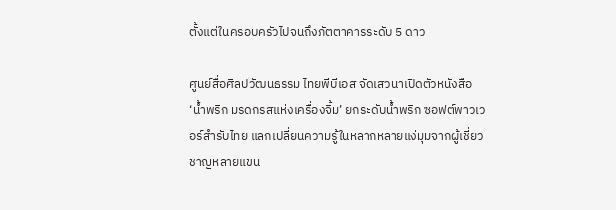ตั้งแต่ในครอบครัวไปจนถึงภัตตาคารระดับ 5 ดาว

ศูนย์สื่อศิลปวัฒนธรรม ไทยพีบีเอส จัดเสวนาเปิดตัวหนังสือ ‘น้ำพริก มรดกรสแห่งเครื่องจิ้ม’ ยกระดับน้ำพริก ซอฟต์พาวเวอร์สำรับไทย แลกเปลี่ยนความรู้ในหลากหลายแง่มุมจากผู้เชี่ยวชาญหลายแขน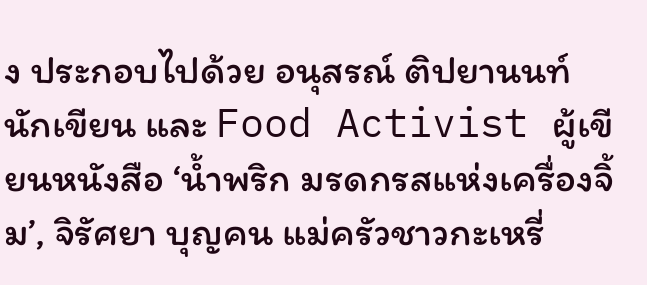ง ประกอบไปด้วย อนุสรณ์ ติปยานนท์ นักเขียน และ Food Activist ผู้เขียนหนังสือ ‘น้ำพริก มรดกรสแห่งเครื่องจิ้ม’, จิรัศยา บุญคน แม่ครัวชาวกะเหรี่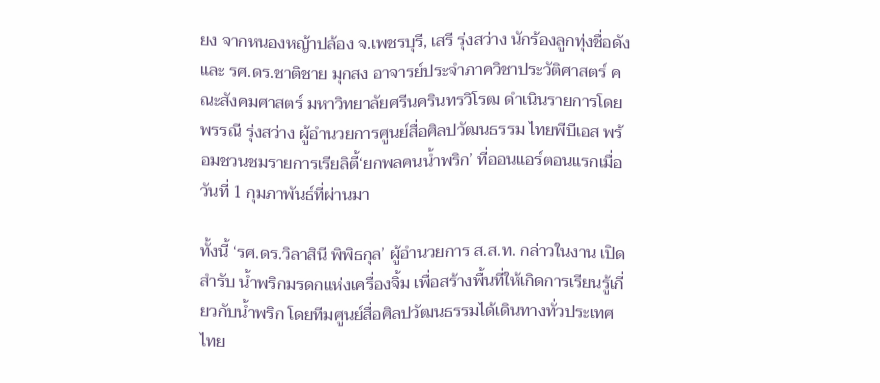ยง จากหนองหญ้าปล้อง จ.เพชรบุรี, เสรี รุ่งสว่าง นักร้องลูกทุ่งชื่อดัง และ รศ.ดร.ชาติชาย มุกสง อาจารย์ประจำภาควิชาประวัติศาสตร์ คณะสังคมศาสตร์ มหาวิทยาลัยศรีนครินทรวิโรฒ ดำเนินรายการโดย พรรณี รุ่งสว่าง ผู้อำนวยการศูนย์สื่อศิลปวัฒนธรรม ไทยพีบีเอส พร้อมชวนชมรายการเรียลิตี้‘ยกพลคนน้ำพริก’ ที่ออนแอร์ตอนแรกเมื่อวันที่ 1 กุมภาพันธ์ที่ผ่านมา

ทั้งนี้ ‘รศ.ดร.วิลาสินี พิพิธกุล’ ผู้อำนวยการ ส.ส.ท. กล่าวในงาน เปิดสำรับ น้ำพริกมรดกแห่งเครื่องจิ้ม เพื่อสร้างพื้นที่ให้เกิดการเรียนรู้เกี่ยวกับน้ำพริก โดยทีมศูนย์สื่อศิลปวัฒนธรรมได้เดินทางทั่วประเทศไทย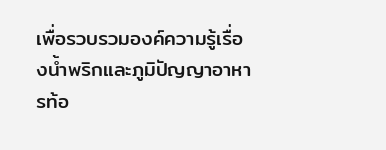เพื่อรวบรวมองค์ความรู้เรื่องน้ำพริกและภูมิปัญญาอาหารท้อ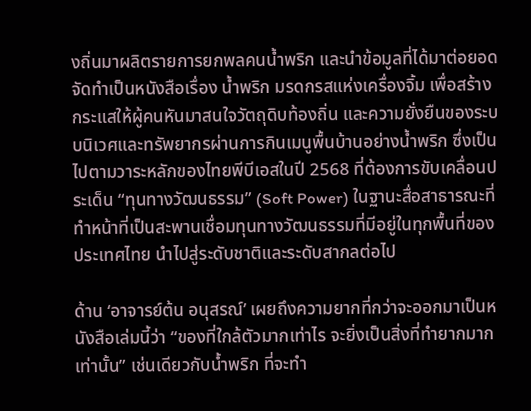งถิ่นมาผลิตรายการยกพลคนน้ำพริก และนำข้อมูลที่ได้มาต่อยอดจัดทำเป็นหนังสือเรื่อง น้ำพริก มรดกรสแห่งเครื่องจิ้ม เพื่อสร้างกระแสให้ผู้คนหันมาสนใจวัตถุดิบท้องถิ่น และความยั่งยืนของระบบนิเวศและทรัพยากรผ่านการกินเมนูพื้นบ้านอย่างน้ำพริก ซึ่งเป็นไปตามวาระหลักของไทยพีบีเอสในปี 2568 ที่ต้องการขับเคลื่อนประเด็น “ทุนทางวัฒนธรรม” (Soft Power) ในฐานะสื่อสาธารณะที่ทำหน้าที่เป็นสะพานเชื่อมทุนทางวัฒนธรรมที่มีอยู่ในทุกพื้นที่ของประเทศไทย นำไปสู่ระดับชาติและระดับสากลต่อไป

ด้าน ‘อาจารย์ต้น อนุสรณ์’ เผยถึงความยากที่กว่าจะออกมาเป็นหนังสือเล่มนี้ว่า “ของที่ใกล้ตัวมากเท่าไร จะยิ่งเป็นสิ่งที่ทำยากมากเท่านั้น” เช่นเดียวกับน้ำพริก ที่จะทำ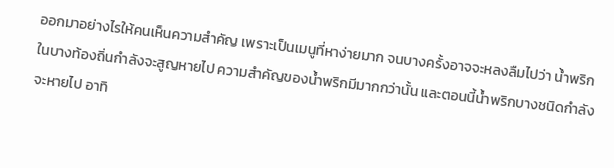ออกมาอย่างไรให้คนเห็นความสำคัญ เพราะเป็นเมนูที่หาง่ายมาก จนบางครั้งอาจจะหลงลืมไปว่า น้ำพริกในบางท้องถิ่นกำลังจะสูญหายไป ความสำคัญของน้ำพริกมีมากกว่านั้น และตอนนี้น้ำพริกบางชนิดกำลังจะหายไป อาทิ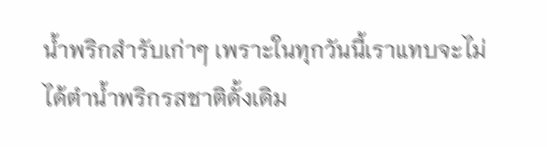น้ำพริกสำรับเก่าๆ เพราะในทุกวันนี้เราแทบจะไม่ได้ตำน้ำพริกรสชาติดั้งเดิม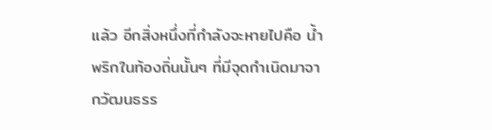แล้ว อีกสิ่งหนึ่งที่กำลังจะหายไปคือ น้ำพริกในท้องถิ่นนั้นๆ ที่มีจุดกำเนิดมาจากวัฒนธรร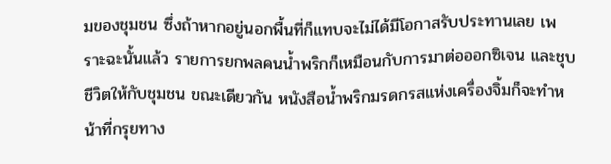มของชุมชน ซึ่งถ้าหากอยู่นอกพื้นที่ก็แทบจะไม่ได้มีโอกาสรับประทานเลย เพราะฉะนั้นแล้ว รายการยกพลคนน้ำพริกก็เหมือนกับการมาต่อออกซิเจน และชุบชีวิตให้กับชุมชน ขณะเดียวกัน หนังสือน้ำพริกมรดกรสแห่งเครื่องจิ้มก็จะทำหน้าที่กรุยทาง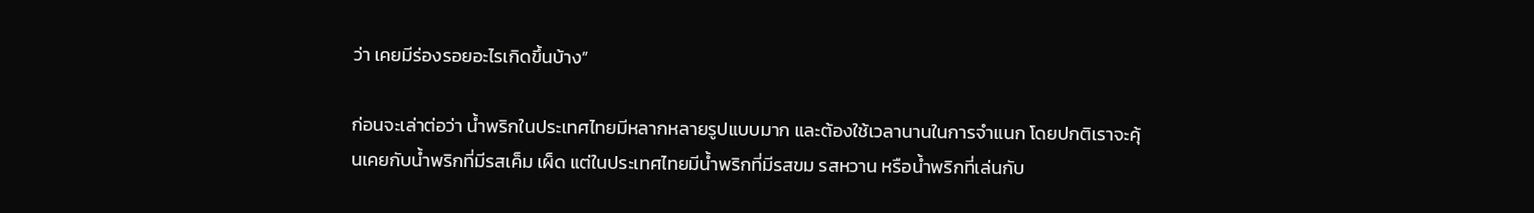ว่า เคยมีร่องรอยอะไรเกิดขึ้นบ้าง”

ก่อนจะเล่าต่อว่า น้ำพริกในประเทศไทยมีหลากหลายรูปแบบมาก และต้องใช้เวลานานในการจำแนก โดยปกติเราจะคุ้นเคยกับน้ำพริกที่มีรสเค็ม เผ็ด แต่ในประเทศไทยมีน้ำพริกที่มีรสขม รสหวาน หรือน้ำพริกที่เล่นกับ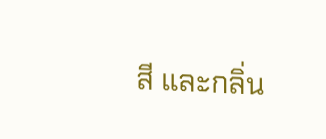สี และกลิ่น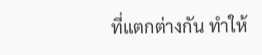ที่แตกต่างกัน ทำให้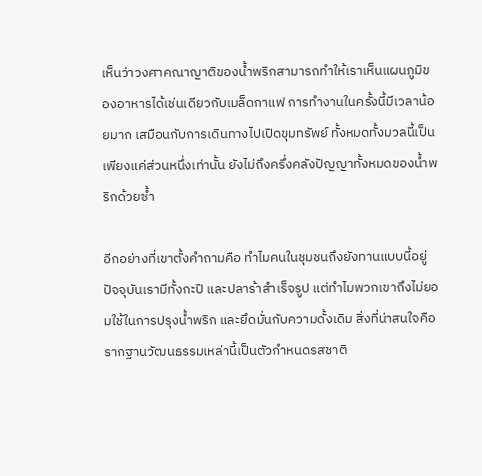เห็นว่าวงศาคณาญาติของน้ำพริกสามารถทำให้เราเห็นแผนภูมิของอาหารได้เช่นเดียวกับเมล็ดกาแฟ การทำงานในครั้งนี้มีเวลาน้อยมาก เสมือนกับการเดินทางไปเปิดขุมทรัพย์ ทั้งหมดทั้งมวลนี้เป็นเพียงแค่ส่วนหนึ่งเท่านั้น ยังไม่ถึงครึ่งคลังปัญญาทั้งหมดของน้ำพริกด้วยซ้ำ

อีกอย่างที่เขาตั้งคำถามคือ ทำไมคนในชุมชนถึงยังทานแบบนี้อยู่ ปัจจุบันเรามีทั้งกะปิ และปลาร้าสำเร็จรูป แต่ทำไมพวกเขาถึงไม่ยอมใช้ในการปรุงน้ำพริก และยึดมั่นกับความดั้งเดิม สิ่งที่น่าสนใจคือรากฐานวัฒนธรรมเหล่านี้เป็นตัวกำหนดรสชาติ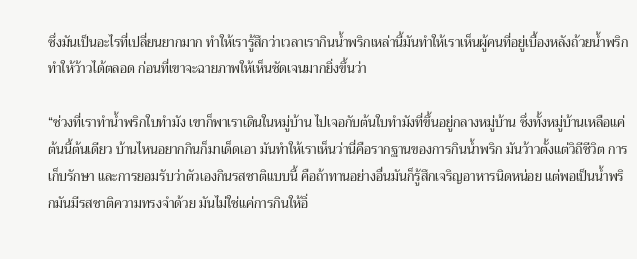ซึ่งมันเป็นอะไรที่เปลี่ยนยากมาก ทำให้เรารู้สึกว่าเวลาเรากินน้ำพริกเหล่านี้มันทำให้เราเห็นผู้คนที่อยู่เบื้องหลังถ้วยน้ำพริก ทำให้ว้าวได้ตลอด ก่อนที่เขาจะฉายภาพให้เห็นชัดเจนมากยิ่งขึ้นว่า

“ช่วงที่เราทำน้ำพริกใบทำมัง เขาก็พาเราเดินในหมู่บ้าน ไปเจอกับต้นใบทำมังที่ขึ้นอยู่กลางหมู่บ้าน ซึ่งทั้งหมู่บ้านเหลือแค่ต้นนี้ต้นเดียว บ้านไหนอยากกินก็มาเด็ดเอา มันทำให้เราเห็นว่านี่คือรากฐานของการกินน้ำพริก มันว้าวตั้งแต่วิถีชีวิต การเก็บรักษา และการยอมรับว่าตัวเองกินรสชาติแบบนี้ คือถ้าทานอย่างอื่นมันก็รู้สึกเจริญอาหารนิดหน่อย แต่พอเป็นน้ำพริกมันมีรสชาติความทรงจำด้วย มันไม่ใช่แค่การกินให้อิ่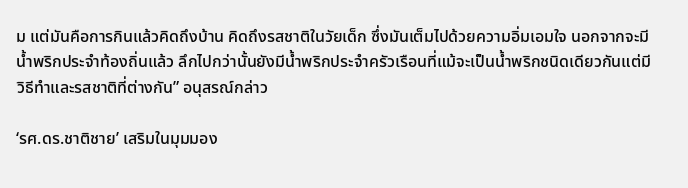ม แต่มันคือการกินแล้วคิดถึงบ้าน คิดถึงรสชาติในวัยเด็ก ซึ่งมันเต็มไปด้วยความอิ่มเอมใจ นอกจากจะมีน้ำพริกประจำท้องถิ่นแล้ว ลึกไปกว่านั้นยังมีน้ำพริกประจำครัวเรือนที่แม้จะเป็นน้ำพริกชนิดเดียวกันแต่มีวิธีทำและรสชาติที่ต่างกัน” อนุสรณ์กล่าว

‘รศ.ดร.ชาติชาย’ เสริมในมุมมอง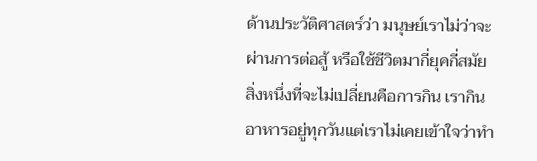ด้านประวัติศาสตร์ว่า มนุษย์เราไม่ว่าจะผ่านการต่อสู้ หรือใช้ชีวิตมากี่ยุคกี่สมัย สิ่งหนึ่งที่จะไม่เปลี่ยนคือการกิน เรากินอาหารอยู่ทุกวันแต่เราไม่เคยเข้าใจว่าทำ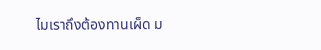ไมเราถึงต้องทานเผ็ด ม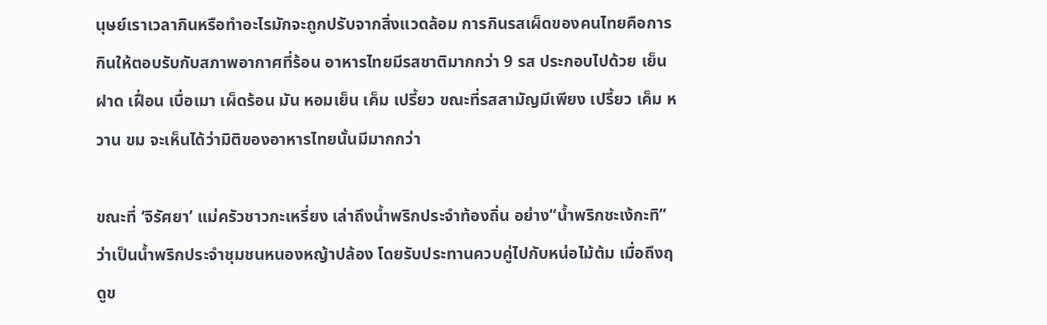นุษย์เราเวลากินหรือทำอะไรมักจะถูกปรับจากสิ่งแวดล้อม การกินรสเผ็ดของคนไทยคือการกินให้ตอบรับกับสภาพอากาศที่ร้อน อาหารไทยมีรสชาติมากกว่า 9 รส ประกอบไปด้วย เย็น ฝาด เฝื่อน เบื่อเมา เผ็ดร้อน มัน หอมเย็น เค็ม เปรี้ยว ขณะที่รสสามัญมีเพียง เปรี้ยว เค็ม หวาน ขม จะเห็นได้ว่ามิติของอาหารไทยนั้นมีมากกว่า

ขณะที่ ‘จิรัศยา’ แม่ครัวชาวกะเหรี่ยง เล่าถึงน้ำพริกประจำท้องถิ่น อย่าง“น้ำพริกชะเง้กะทิ” ว่าเป็นน้ำพริกประจำชุมชนหนองหญ้าปล้อง โดยรับประทานควบคู่ไปกับหน่อไม้ต้ม เมื่อถึงฤดูข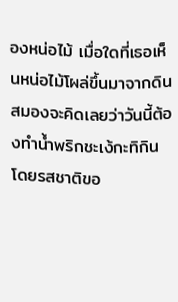องหน่อไม้ เมื่อใดที่เธอเห็นหน่อไม้โผล่ขึ้นมาจากดิน สมองจะคิดเลยว่าวันนี้ต้องทำน้ำพริกชะเง้กะทิกิน โดยรสชาติขอ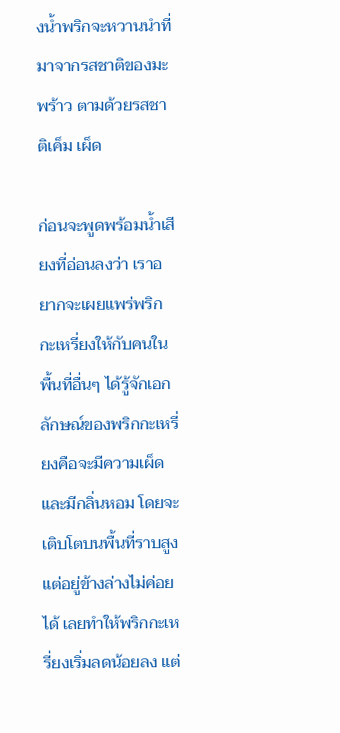งน้ำพริกจะหวานนำที่มาจากรสชาติของมะพร้าว ตามด้วยรสชาติเค็ม เผ็ด

ก่อนจะพูดพร้อมน้ำเสียงที่อ่อนลงว่า เราอยากจะเผยแพร่พริกกะเหรี่ยงให้กับคนในพื้นที่อื่นๆ ได้รู้จักเอกลักษณ์ของพริกกะเหรี่ยงคือจะมีความเผ็ด และมีกลิ่นหอม โดยจะเติบโตบนพื้นที่ราบสูง แต่อยู่ข้างล่างไม่ค่อยได้ เลยทำให้พริกกะเหรี่ยงเริ่มลดน้อยลง แต่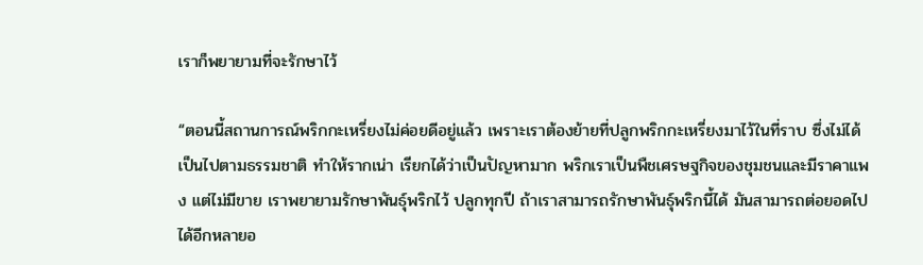เราก็พยายามที่จะรักษาไว้

“ตอนนี้สถานการณ์พริกกะเหรี่ยงไม่ค่อยดีอยู่แล้ว เพราะเราต้องย้ายที่ปลูกพริกกะเหรี่ยงมาไว้ในที่ราบ ซึ่งไม่ได้เป็นไปตามธรรมชาติ ทำให้รากเน่า เรียกได้ว่าเป็นปัญหามาก พริกเราเป็นพืชเศรษฐกิจของชุมชนและมีราคาแพง แต่ไม่มีขาย เราพยายามรักษาพันธุ์พริกไว้ ปลูกทุกปี ถ้าเราสามารถรักษาพันธุ์พริกนี้ได้ มันสามารถต่อยอดไปได้อีกหลายอ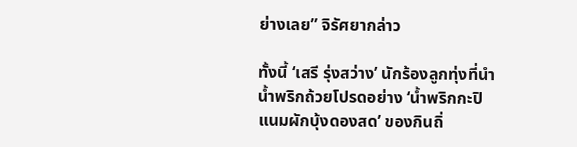ย่างเลย” จิรัศยากล่าว

ทั้งนี้ ‘เสรี รุ่งสว่าง’ นักร้องลูกทุ่งที่นำน้ำพริกถ้วยโปรดอย่าง ‘น้ำพริกกะปิแนมผักบุ้งดองสด’ ของกินถิ่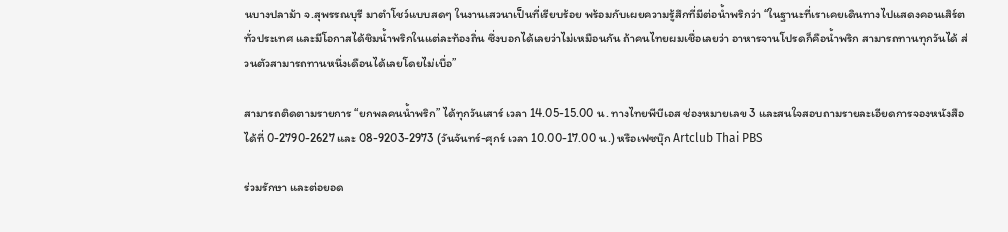นบางปลาม้า จ.สุพรรณบุรี มาตำโชว์แบบสดๆ ในงานเสวนาเป็นที่เรียบร้อย พร้อมกับเผยความรู้สึกที่มีต่อน้ำพริกว่า “ในฐานะที่เราเคยเดินทางไปแสดงคอนเสิร์ตทั่วประเทศ และมีโอกาสได้ชิมน้ำพริกในแต่ละท้องถิ่น ซึ่งบอกได้เลยว่าไม่เหมือนกัน ถ้าคนไทยผมเชื่อเลยว่า อาหารจานโปรดก็คือน้ำพริก สามารถทานทุกวันได้ ส่วนตัวสามารถทานหนึ่งเดือนได้เลยโดยไม่เบื่อ”

สามารถติดตามรายการ “ยกพลคนน้ำพริก” ได้ทุกวันเสาร์ เวลา 14.05-15.00 น. ทางไทยพีบีเอส ช่องหมายเลข 3 และสนใจสอบถามรายละเอียดการจองหนังสือได้ที่ 0-2790-2627 และ 08-9203-2973 (วันจันทร์-ศุกร์ เวลา 10.00-17.00 น.) หรือเฟซบุ๊ก Artclub Thai PBS

ร่วมรักษา และต่อยอด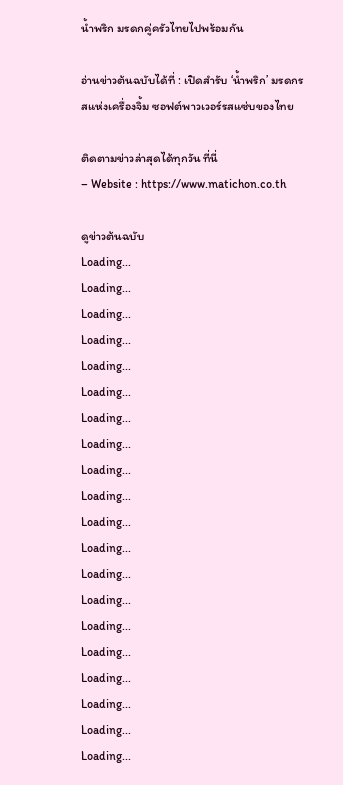น้ำพริก มรดกคู่ครัวไทยไปพร้อมกัน

อ่านข่าวต้นฉบับได้ที่ : เปิดสำรับ ‘น้ำพริก’ มรดกรสแห่งเครื่องจิ้ม ซอฟต์พาวเวอร์รสแซ่บของไทย

ติดตามข่าวล่าสุดได้ทุกวัน ที่นี่
– Website : https://www.matichon.co.th

ดูข่าวต้นฉบับ
Loading...
Loading...
Loading...
Loading...
Loading...
Loading...
Loading...
Loading...
Loading...
Loading...
Loading...
Loading...
Loading...
Loading...
Loading...
Loading...
Loading...
Loading...
Loading...
Loading...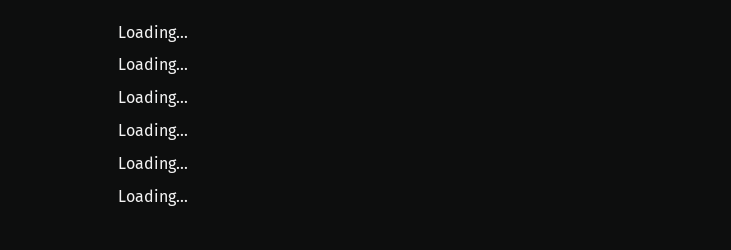Loading...
Loading...
Loading...
Loading...
Loading...
Loading...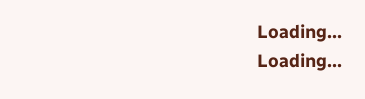Loading...
Loading...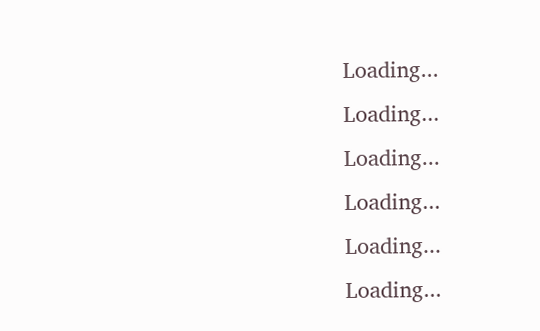Loading...
Loading...
Loading...
Loading...
Loading...
Loading...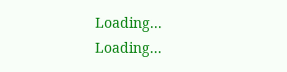Loading...
Loading...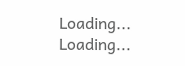Loading...
Loading...